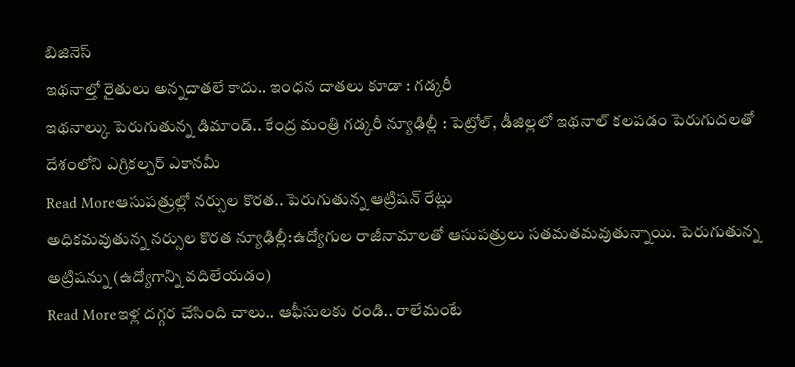బిజినెస్
ఇథనాల్తో రైతులు అన్నదాతలే కాదు.. ఇంధన దాతలు కూడా : గడ్కరీ
ఇథనాల్కు పెరుగుతున్న డిమాండ్.. కేంద్ర మంత్రి గడ్కరీ న్యూఢిల్లీ : పెట్రోల్, డీజిల్లలో ఇథనాల్ కలపడం పెరుగుదలతో దేశంలోని ఎగ్రికల్చర్ ఎకానమీ
Read Moreఆసుపత్రుల్లో నర్సుల కొరత.. పెరుగుతున్న ఆట్రిషన్ రేట్లు
అధికమవుతున్న నర్సుల కొరత న్యూఢిల్లీ:ఉద్యోగుల రాజీనామాలతో ఆసుపత్రులు సతమతమవుతున్నాయి. పెరుగుతున్న అట్రిషన్ను (ఉద్యోగాన్ని వదిలేయడం)
Read Moreఇళ్ల దగ్గర చేసింది చాలు.. ఆఫీసులకు రండి.. రాలేమంటే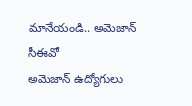మానేయండి.. అమెజాన్ సీఈవో
అమెజాన్ ఉద్యోగులు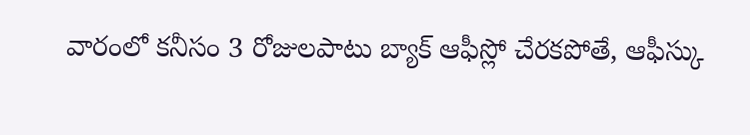వారంలో కనీసం 3 రోజులపాటు బ్యాక్ ఆఫీస్లో చేరకపోతే, ఆఫీస్కు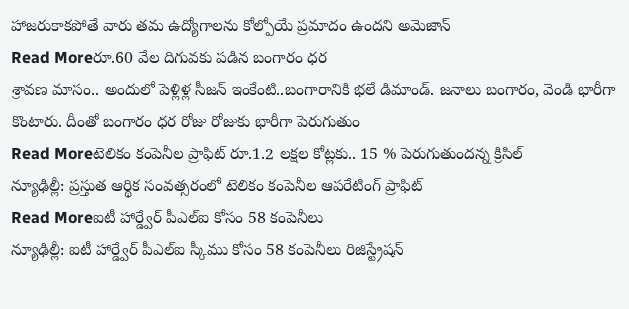హాజరుకాకపోతే వారు తమ ఉద్యోగాలను కోల్పోయే ప్రమాదం ఉందని అమెజాన్
Read Moreరూ.60 వేల దిగువకు పడిన బంగారం ధర
శ్రావణ మాసం.. అందులో పెళ్లిళ్ల సీజన్ ఇంకేంటి..బంగారానికి భలే డిమాండ్. జనాలు బంగారం, వెండి భారీగా కొంటారు. దీంతో బంగారం ధర రోజు రోజుకు భారీగా పెరుగుతుం
Read Moreటెలికం కంపెనీల ప్రాఫిట్ రూ.1.2 లక్షల కోట్లకు.. 15 % పెరుగుతుందన్న క్రిసిల్
న్యూఢిల్లీ: ప్రస్తుత ఆర్థిక సంవత్సరంలో టెలికం కంపెనీల ఆపరేటింగ్ ప్రాఫిట్
Read Moreఐటీ హార్డ్వేర్ పీఎల్ఐ కోసం 58 కంపెనీలు
న్యూఢిల్లీ: ఐటీ హార్డ్వేర్ పీఎల్ఐ స్కీము కోసం 58 కంపెనీలు రిజిస్ట్రేషన్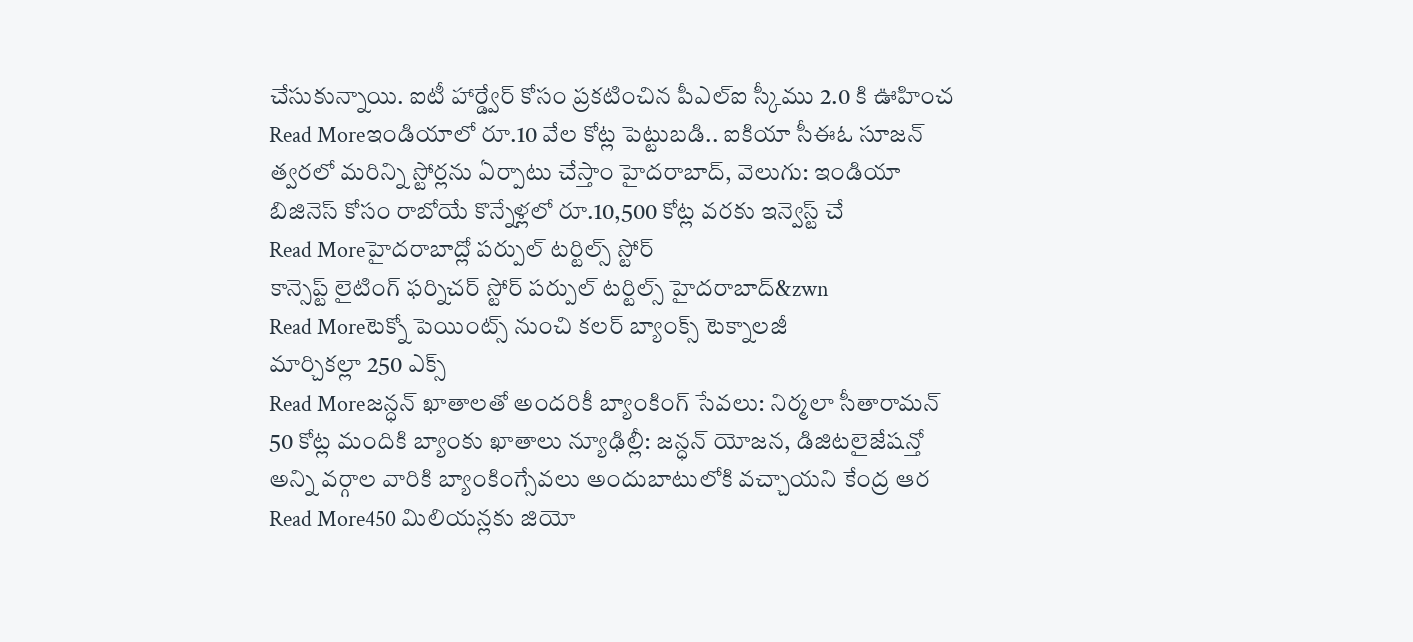చేసుకున్నాయి. ఐటీ హార్డ్వేర్ కోసం ప్రకటించిన పీఎల్ఐ స్కీము 2.0 కి ఊహించ
Read Moreఇండియాలో రూ.10 వేల కోట్ల పెట్టుబడి.. ఐకియా సీఈఓ సూజన్
త్వరలో మరిన్ని స్టోర్లను ఏర్పాటు చేస్తాం హైదరాబాద్, వెలుగు: ఇండియా బిజినెస్ కోసం రాబోయే కొన్నేళ్లలో రూ.10,500 కోట్ల వరకు ఇన్వెస్ట్ చే
Read Moreహైదరాబాద్లో పర్పుల్ టర్టిల్స్ స్టోర్
కాన్సెప్ట్ లైటింగ్ ఫర్నిచర్ స్టోర్ పర్పుల్ టర్టిల్స్ హైదరాబాద్&zwn
Read Moreటెక్నో పెయింట్స్ నుంచి కలర్ బ్యాంక్స్ టెక్నాలజీ
మార్చికల్లా 250 ఎక్స్
Read Moreజన్ధన్ ఖాతాలతో అందరికీ బ్యాంకింగ్ సేవలు: నిర్మలా సీతారామన్
50 కోట్ల మందికి బ్యాంకు ఖాతాలు న్యూఢిల్లీ: జన్ధన్ యోజన, డిజిటలైజేషన్తో అన్ని వర్గాల వారికి బ్యాంకింగ్సేవలు అందుబాటులోకి వచ్చాయని కేంద్ర ఆర
Read More450 మిలియన్లకు జియో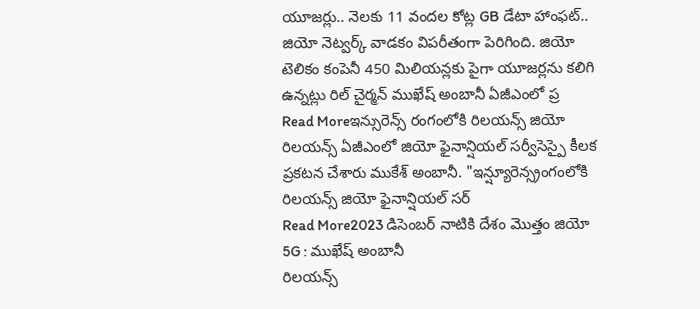యూజర్లు.. నెలకు 11 వందల కోట్ల GB డేటా హాంఫట్..
జియో నెట్వర్క్ వాడకం విపరీతంగా పెరిగింది. జియో టెలికం కంపెనీ 450 మిలియన్లకు పైగా యూజర్లను కలిగి ఉన్నట్లు రిల్ చైర్మన్ ముఖేష్ అంబానీ ఏజీఎంలో ప్ర
Read Moreఇన్సురెన్స్ రంగంలోకి రిలయన్స్ జియో
రిలయన్స్ ఏజీఎంలో జియో ఫైనాన్షియల్ సర్వీసెస్పై కీలక ప్రకటన చేశారు ముకేశ్ అంబానీ. "ఇన్ష్యూరెన్స్రంగంలోకి రిలయన్స్ జియో ఫైనాన్షియల్ సర్
Read More2023 డిసెంబర్ నాటికి దేశం మొత్తం జియో 5G : ముఖేష్ అంబానీ
రిలయన్స్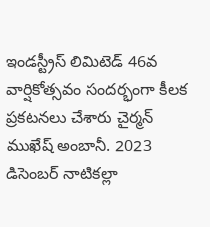ఇండస్ట్రీస్ లిమిటెడ్ 46వ వార్షికోత్సవం సందర్భంగా కీలక ప్రకటనలు చేశారు చైర్మన్ ముఖేష్ అంబానీ. 2023 డిసెంబర్ నాటికల్లా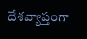దేశవ్యాప్తంగా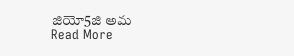జియో5జి అమ
Read More